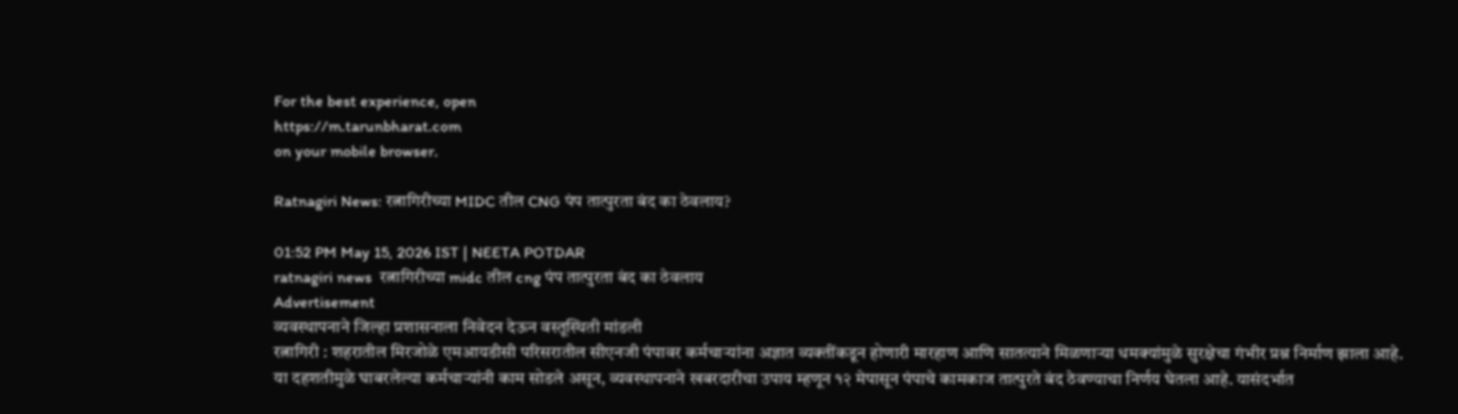For the best experience, open
https://m.tarunbharat.com
on your mobile browser.

Ratnagiri News: रत्नागिरीच्या MIDC तील CNG पंप तात्पुरता बंद का ठेवलाय?

01:52 PM May 15, 2026 IST | NEETA POTDAR
ratnagiri news  रत्नागिरीच्या midc तील cng पंप तात्पुरता बंद का ठेवलाय
Advertisement
व्यवस्थापनाने जिल्हा प्रशासनाला निवेदन देऊन वस्तूस्थिती मांडली
रत्नागिरी : शहरातील मिरजोळे एमआयडीसी परिसरातील सीएनजी पंपावर कर्मचाऱ्यांना अज्ञात व्यक्तींकडून होणारी मारहाण आणि सातत्याने मिळणाऱ्या धमक्यांमुळे सुरक्षेचा गंभीर प्रश्न निर्माण झाला आहे.
या दहशतीमुळे घाबरलेल्या कर्मचाऱ्यांनी काम सोडले असून, व्यवस्थापनाने खबरदारीचा उपाय म्हणून १२ मेपासून पंपाचे कामकाज तात्पुरते बंद ठेवण्याचा निर्णय घेतला आहे. यासंदर्भात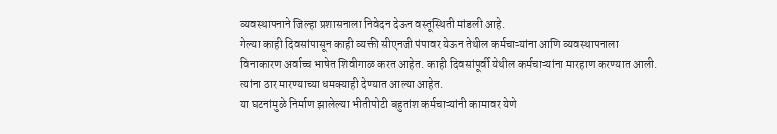व्यवस्थापनाने जिल्हा प्रशासनाला निवेदन देऊन वस्तूस्थिती मांडली आहे.
गेल्या काही दिवसांपासून काही व्यक्ती सीएनजी पंपावर येऊन तेथील कर्मचाऱ्यांना आणि व्यवस्थापनाला विनाकारण अर्वाच्च भाषेत शिवीगाळ करत आहेत. काही दिवसांपूर्वी येथील कर्मचाऱ्यांना मारहाण करण्यात आली. त्यांना ठार मारण्याच्या धमक्याही देण्यात आल्या आहेत.
या घटनांमुळे निर्माण झालेल्या भीतीपोटी बहुतांश कर्मचाऱ्यांनी कामावर येणे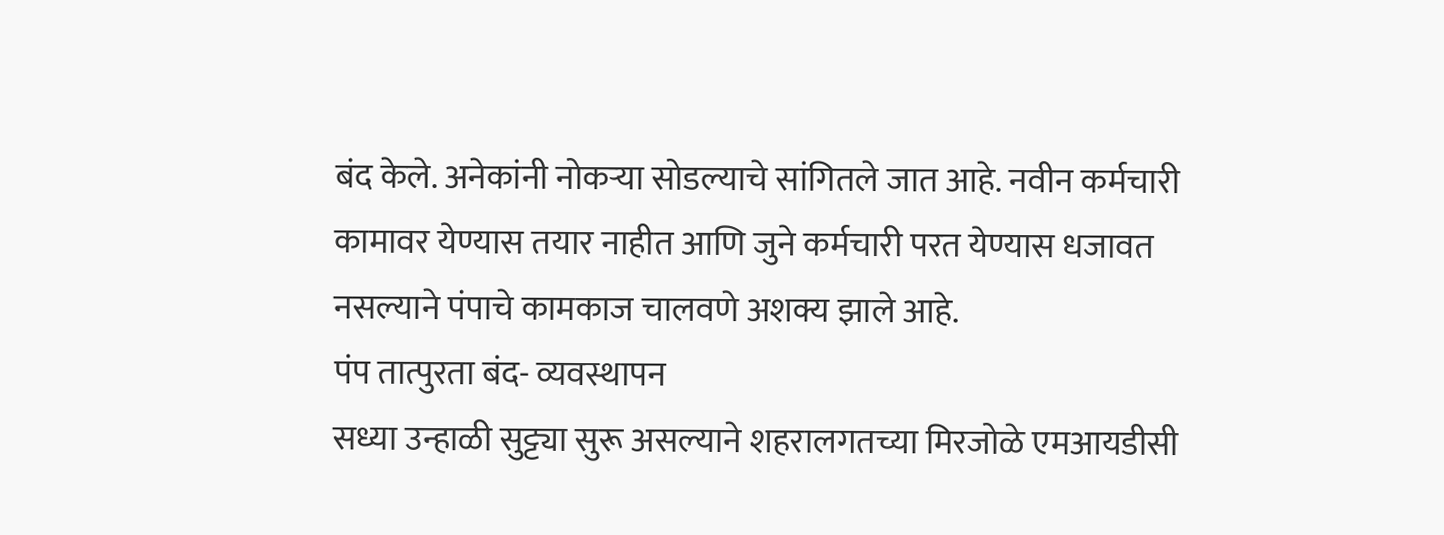बंद केले. अनेकांनी नोकऱ्या सोडल्याचे सांगितले जात आहे. नवीन कर्मचारी कामावर येण्यास तयार नाहीत आणि जुने कर्मचारी परत येण्यास धजावत नसल्याने पंपाचे कामकाज चालवणे अशक्य झाले आहे.
पंप तात्पुरता बंद- व्यवस्थापन
सध्या उन्हाळी सुट्ट्या सुरू असल्याने शहरालगतच्या मिरजोळे एमआयडीसी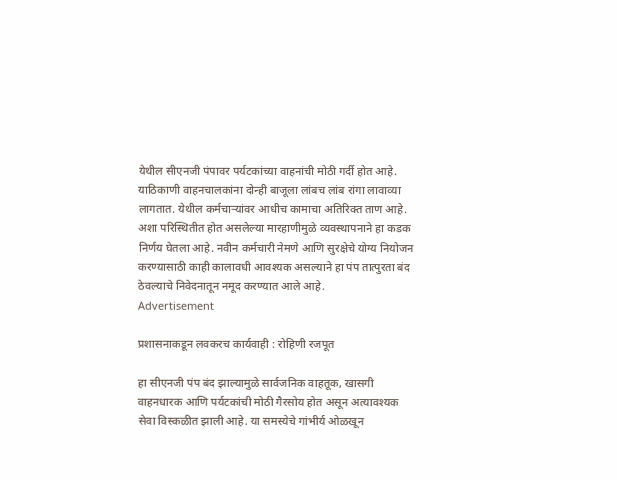येथील सीएनजी पंपावर पर्यटकांच्या वाहनांची मोठी गर्दी होत आहे. याठिकाणी वाहनचालकांना दोन्ही बाजूला लांबच लांब रांगा लावाव्या लागतात. येथील कर्मचाऱ्यांवर आधीच कामाचा अतिरिक्त ताण आहे.
अशा परिस्थितीत होत असलेल्या मारहाणीमुळे व्यवस्थापनाने हा कडक निर्णय घेतला आहे. नवीन कर्मचारी नेमणे आणि सुरक्षेचे योग्य नियोजन करण्यासाठी काही कालावधी आवश्यक असल्याने हा पंप तात्पुरता बंद ठेवल्याचे निवेदनातून नमूद करण्यात आले आहे.
Advertisement

प्रशासनाकडून लवकरच कार्यवाही : रोहिणी रजपूत

हा सीएनजी पंप बंद झाल्यामुळे सार्वजनिक वाहतूक, खासगी वाहनधारक आणि पर्यटकांची मोठी गैरसोय होत असून अत्यावश्यक सेवा विस्कळीत झाली आहे. या समस्येचे गांभीर्य ओळखून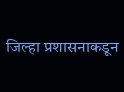जिल्हा प्रशासनाकडून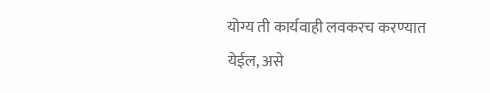योग्य ती कार्यवाही लवकरच करण्यात येईल, असे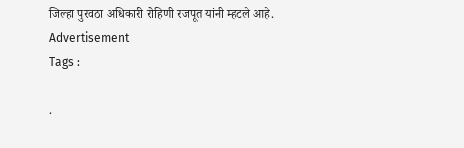जिल्हा पुरवठा अधिकारी रोहिणी रजपूत यांनी म्हटले आहे.
Advertisement
Tags :

.